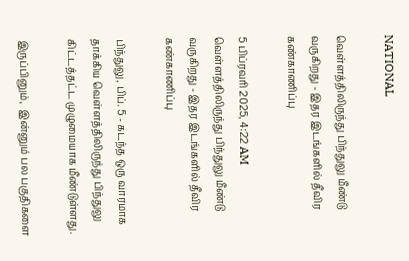NATIONAL

வெள்ளத்திலிருந்து பிந்துலு மீண்டு வருகிறது - இதர இடங்களில் தீவிர கண்காணிப்பு

5 பிப்ரவரி 2025, 4:22 AM
வெள்ளத்திலிருந்து பிந்துலு மீண்டு வருகிறது - இதர இடங்களில் தீவிர கண்காணிப்பு

பிந்துலு, பிப். 5 - கடந்த ஒரு வாரமாக  தாக்கிய வெள்ளத்திலிருந்து பிந்துலு கிட்டத்தட்ட முழுமையாக மீண்டுள்ளது.

இருப்பினும்,  இன்னும் பல பகுதிகளை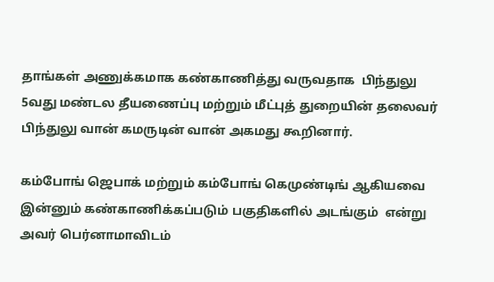தாங்கள் அணுக்கமாக கண்காணித்து வருவதாக  பிந்துலு 5வது மண்டல தீயணைப்பு மற்றும் மீட்புத் துறையின் தலைவர் பிந்துலு வான் கமருடின் வான் அகமது கூறினார்.

கம்போங் ஜெபாக் மற்றும் கம்போங் கெமுண்டிங் ஆகியவை இன்னும் கண்காணிக்கப்படும் பகுதிகளில் அடங்கும்  என்று அவர் பெர்னாமாவிடம்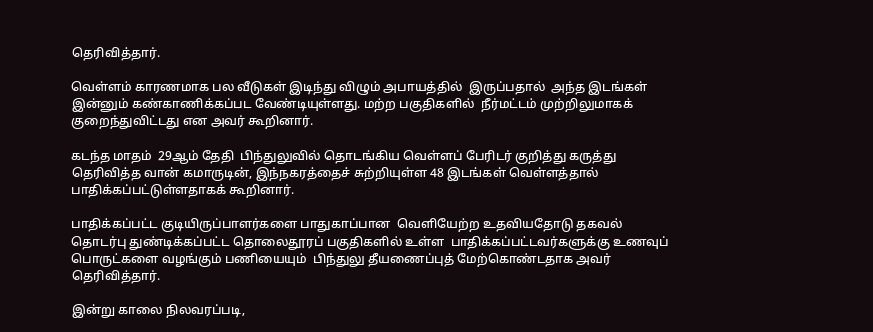தெரிவித்தார்.

வெள்ளம் காரணமாக பல வீடுகள் இடிந்து விழும் அபாயத்தில்  இருப்பதால்  அந்த இடங்கள் இன்னும் கண்காணிக்கப்பட வேண்டியுள்ளது. மற்ற பகுதிகளில்  நீர்மட்டம் முற்றிலுமாகக்  குறைந்துவிட்டது என அவர் கூறினார்.

கடந்த மாதம்  29ஆம் தேதி  பிந்துலுவில் தொடங்கிய வெள்ளப் பேரிடர் குறித்து கருத்து தெரிவித்த வான் கமாருடின், இந்நகரத்தைச் சுற்றியுள்ள 48 இடங்கள் வெள்ளத்தால் பாதிக்கப்பட்டுள்ளதாகக் கூறினார்.

பாதிக்கப்பட்ட குடியிருப்பாளர்களை பாதுகாப்பான  வெளியேற்ற உதவியதோடு தகவல் தொடர்பு துண்டிக்கப்பட்ட தொலைதூரப் பகுதிகளில் உள்ள  பாதிக்கப்பட்டவர்களுக்கு உணவுப் பொருட்களை வழங்கும் பணியையும்  பிந்துலு தீயணைப்புத் மேற்கொண்டதாக அவர் தெரிவித்தார்.

இன்று காலை நிலவரப்படி,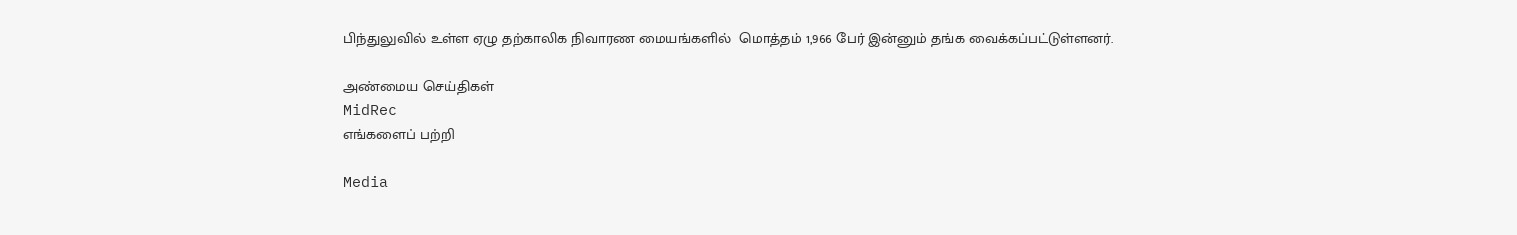பிந்துலுவில் உள்ள ஏழு தற்காலிக நிவாரண மையங்களில்  மொத்தம் 1,966 பேர் இன்னும் தங்க வைக்கப்பட்டுள்ளனர்.

அண்மைய செய்திகள்
MidRec
எங்களைப் பற்றி

Media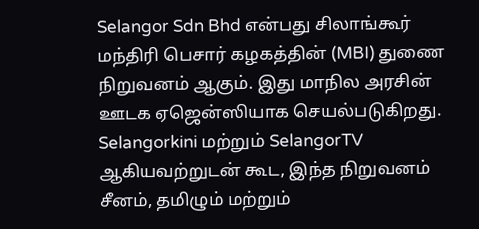Selangor Sdn Bhd என்பது சிலாங்கூர் மந்திரி பெசார் கழகத்தின் (MBI) துணை நிறுவனம் ஆகும். இது மாநில அரசின் ஊடக ஏஜென்ஸியாக செயல்படுகிறது. Selangorkini மற்றும் SelangorTV ஆகியவற்றுடன் கூட, இந்த நிறுவனம் சீனம், தமிழும் மற்றும்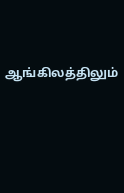ஆங்கிலத்திலும்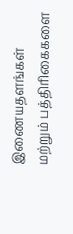இணையதளங்கள் மற்றும் பத்திரிகைகளை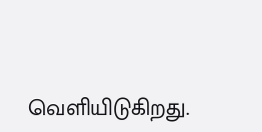வெளியிடுகிறது.